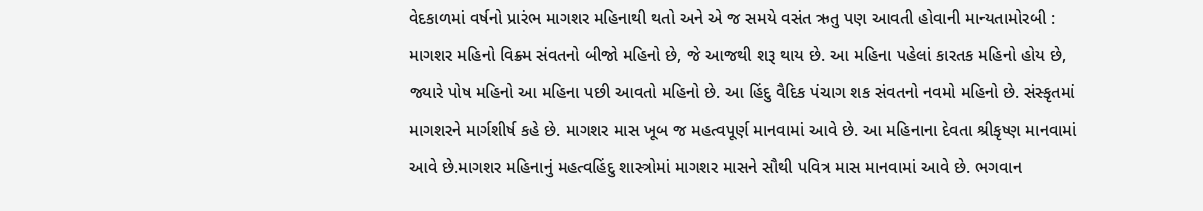વેદકાળમાં વર્ષનો પ્રારંભ માગશર મહિનાથી થતો અને એ જ સમયે વસંત ઋતુ પણ આવતી હોવાની માન્યતામોરબી : માગશર મહિનો વિક્ર્મ સંવતનો બીજો મહિનો છે, જે આજથી શરૂ થાય છે. આ મહિના પહેલાં કારતક મહિનો હોય છે, જ્યારે પોષ મહિનો આ મહિના પછી આવતો મહિનો છે. આ હિંદુ વૈદિક પંચાગ શક સંવતનો નવમો મહિનો છે. સંસ્કૃતમાં માગશરને માર્ગશીર્ષ કહે છે. માગશર માસ ખૂબ જ મહત્વપૂર્ણ માનવામાં આવે છે. આ મહિનાના દેવતા શ્રીકૃષ્ણ માનવામાં આવે છે.માગશર મહિનાનું મહત્વહિંદુ શાસ્ત્રોમાં માગશર માસને સૌથી પવિત્ર માસ માનવામાં આવે છે. ભગવાન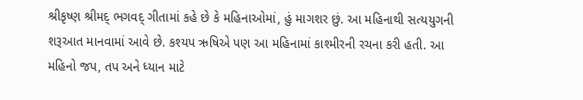શ્રીકૃષ્ણ શ્રીમદ્ ભગવદ્ ગીતામાં કહે છે કે મહિનાઓમાં, હું માગશર છું. આ મહિનાથી સત્યયુગની શરૂઆત માનવામાં આવે છે. કશ્યપ ઋષિએ પણ આ મહિનામાં કાશ્મીરની રચના કરી હતી. આ મહિનો જપ, તપ અને ધ્યાન માટે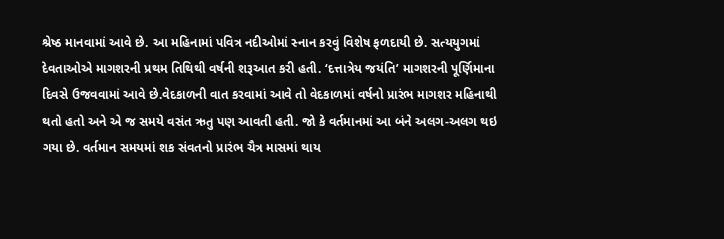શ્રેષ્ઠ માનવામાં આવે છે. આ મહિનામાં પવિત્ર નદીઓમાં સ્નાન કરવું વિશેષ ફળદાયી છે. સત્યયુગમાં દેવતાઓએ માગશરની પ્રથમ તિથિથી વર્ષની શરૂઆત કરી હતી. ‘દત્તાત્રેય જયંતિ’ માગશરની પૂર્ણિમાના દિવસે ઉજવવામાં આવે છે.વેદકાળની વાત કરવામાં આવે તો વેદકાળમાં વર્ષનો પ્રારંભ માગશર મહિનાથી થતો હતો અને એ જ સમયે વસંત ઋતુ પણ આવતી હતી. જો કે વર્તમાનમાં આ બંને અલગ-અલગ થઇ ગયા છે. વર્તમાન સમયમાં શક સંવતનો પ્રારંભ ચૈત્ર માસમાં થાય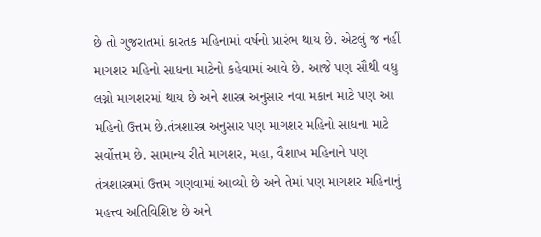છે તો ગુજરાતમાં કારતક મહિનામાં વર્ષનો પ્રારંભ થાય છે. એટલું જ નહીં માગશર મહિનો સાધના માટેનો કહેવામાં આવે છે. આજે પણ સૌથી વધુ લગ્નો માગશરમાં થાય છે અને શાસ્ત્ર અનુસાર નવા મકાન માટે પણ આ મહિનો ઉત્તમ છે.તંત્રશાસ્ત્ર અનુસાર પણ માગશર મહિનો સાધના માટે સર્વોત્તમ છે. સામાન્ય રીતે માગશર, મહા, વૈશાખ મહિનાને પણ તંત્રશાસ્ત્રમાં ઉત્તમ ગણવામાં આવ્યો છે અને તેમાં પણ માગશર મહિનાનું મહત્ત્વ અતિવિશિષ્ટ છે અને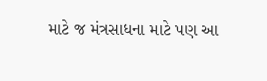માટે જ મંત્રસાધના માટે પણ આ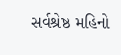સર્વશ્રેષ્ઠ મહિનો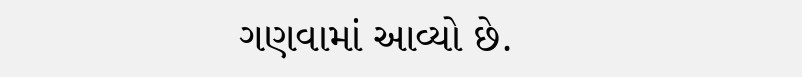ગણવામાં આવ્યો છે.